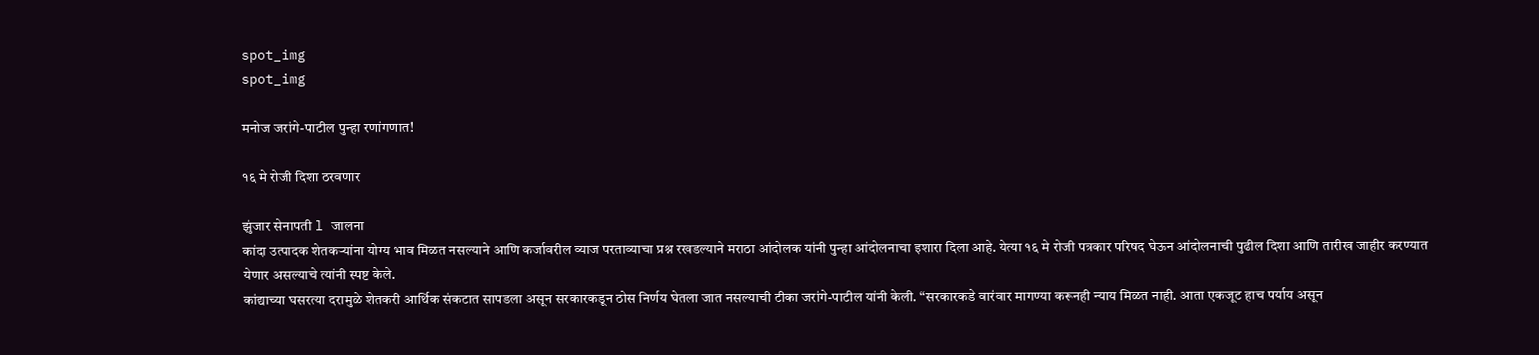spot_img
spot_img

मनोज जरांगे-पाटील पुन्हा रणांगणात!

१६ मे रोजी दिशा ठरवणार

झुंजार सेनापती l जालना
कांदा उत्पादक शेतकऱ्यांना योग्य भाव मिळत नसल्याने आणि कर्जावरील व्याज परताव्याचा प्रश्न रखडल्याने मराठा आंदोलक यांनी पुन्हा आंदोलनाचा इशारा दिला आहे. येत्या १६ मे रोजी पत्रकार परिषद घेऊन आंदोलनाची पुढील दिशा आणि तारीख जाहीर करण्यात येणार असल्याचे त्यांनी स्पष्ट केले.
कांद्याच्या घसरत्या दरामुळे शेतकरी आर्थिक संकटात सापडला असून सरकारकडून ठोस निर्णय घेतला जात नसल्याची टीका जरांगे-पाटील यांनी केली. “सरकारकडे वारंवार मागण्या करूनही न्याय मिळत नाही. आता एकजूट हाच पर्याय असून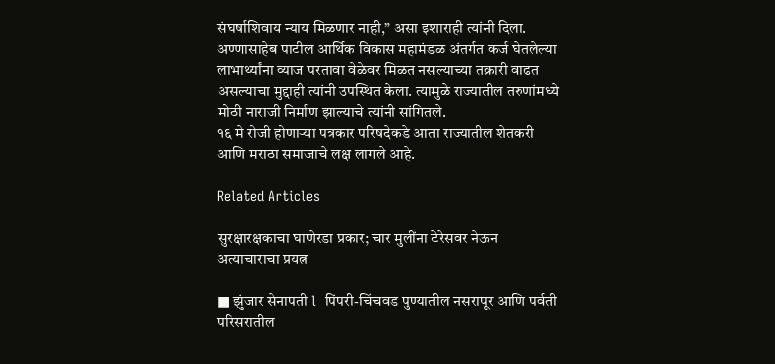संघर्षाशिवाय न्याय मिळणार नाही,” असा इशाराही त्यांनी दिला.
अण्णासाहेब पाटील आर्थिक विकास महामंडळ अंतर्गत कर्ज घेतलेल्या लाभार्थ्यांना व्याज परतावा वेळेवर मिळत नसल्याच्या तक्रारी वाढत असल्याचा मुद्दाही त्यांनी उपस्थित केला. त्यामुळे राज्यातील तरुणांमध्ये मोठी नाराजी निर्माण झाल्याचे त्यांनी सांगितले.
१६ मे रोजी होणाऱ्या पत्रकार परिषदेकडे आता राज्यातील शेतकरी आणि मराठा समाजाचे लक्ष लागले आहे.

Related Articles

सुरक्षारक्षकाचा घाणेरडा प्रकार; चार मुलींना टेरेसवर नेऊन अत्याचाराचा प्रयत्न

■ झुंजार सेनापती l  पिंपरी-चिंचवड पुण्यातील नसरापूर आणि पर्वती परिसरातील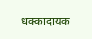धक्कादायक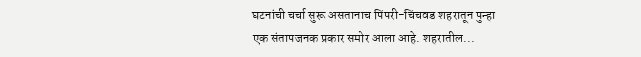घटनांची चर्चा सुरू असतानाच पिंपरी-चिंचवड शहरातून पुन्हा एक संतापजनक प्रकार समोर आला आहे. शहरातील...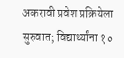अकरावी प्रवेश प्रक्रियेला सुरुवात; विद्यार्थ्यांना १०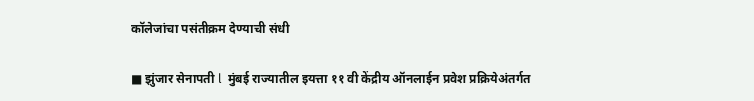कॉलेजांचा पसंतीक्रम देण्याची संधी

■ झुंजार सेनापती l  मुंबई राज्यातील इयत्ता ११ वी केंद्रीय ऑनलाईन प्रवेश प्रक्रियेअंतर्गत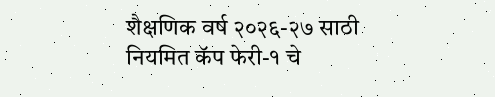शैक्षणिक वर्ष २०२६-२७ साठी नियमित कॅप फेरी-१ चे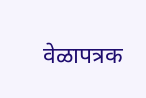वेळापत्रक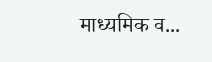माध्यमिक व...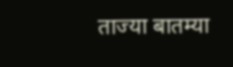ताज्या बातम्या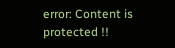error: Content is protected !!